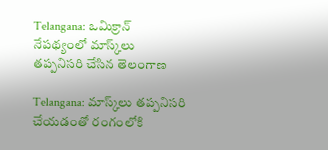Telangana: ఒమిక్రాన్‌ నేపథ్యంలో మాస్క్‌లు తప్పనిసరి చేసిన తెలంగాణ

Telangana: మాస్క్‌లు తప్పనిసరి చేయడంతో రంగంలోకి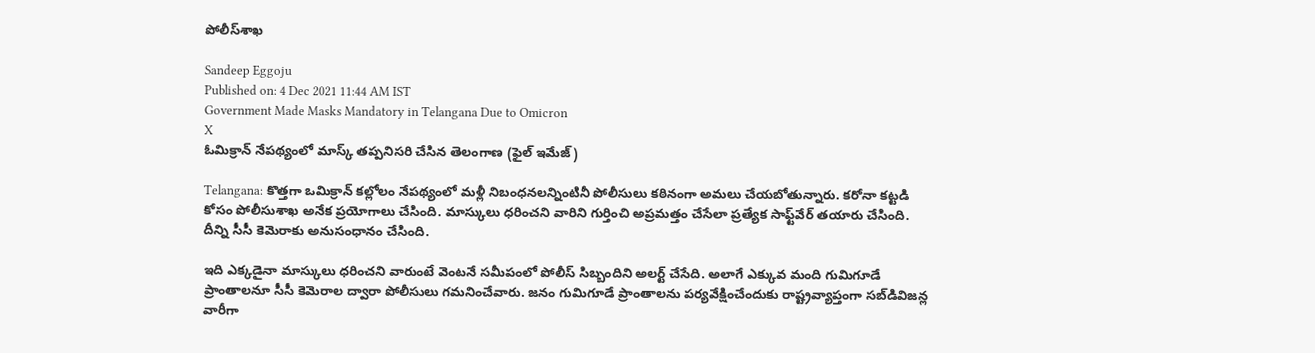పోలీస్‌శాఖ

Sandeep Eggoju
Published on: 4 Dec 2021 11:44 AM IST
Government Made Masks Mandatory in Telangana Due to Omicron
X
ఓమిక్రాన్ నేపథ్యంలో మాస్క్ తప్పనిసరి చేసిన తెలంగాణ (ఫైల్ ఇమేజ్)

Telangana: కొత్తగా ఒమిక్రాన్‌ కల్లోలం నేపథ్యంలో మళ్లీ నిబంధనలన్నింటినీ పోలీసులు కఠినంగా అమలు చేయబోతున్నారు. కరోనా కట్టడి కోసం పోలీసుశాఖ అనేక ప్రయోగాలు చేసింది. మాస్కులు ధరించని వారిని గుర్తించి అప్రమత్తం చేసేలా ప్రత్యేక సాఫ్ట్‌వేర్‌ తయారు చేసింది. దీన్ని సీసీ కెమెరాకు అనుసంధానం చేసింది.

ఇది ఎక్కడైనా మాస్కులు ధరించని వారుంటే వెంటనే సమీపంలో పోలీస్ సిబ్బందిని అలర్ట్ చేసేది. అలాగే ఎక్కువ మంది గుమిగూడే ప్రాంతాలనూ సీసీ కెమెరాల ద్వారా పోలీసులు గమనించేవారు. జనం గుమిగూడే ప్రాంతాలను పర్యవేక్షించేందుకు రాష్ట్రవ్యాప్తంగా సబ్‌డివిజన్ల వారీగా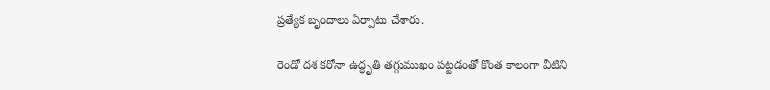ప్రత్యేక బృందాలు ఏర్పాటు చేశారు.

రెండో దశ కరోనా ఉద్ధృతి తగ్గుముఖం పట్టడంతో కొంత కాలంగా వీటిని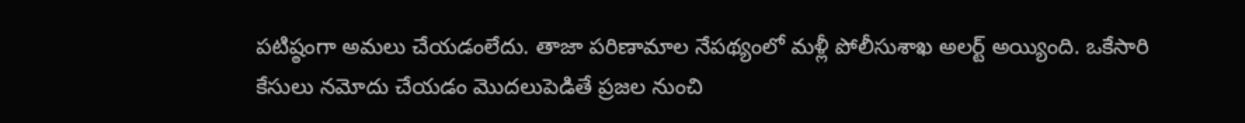పటిష్ఠంగా అమలు చేయడంలేదు. తాజా పరిణామాల నేపథ్యంలో మళ్లీ పోలీసుశాఖ అలర్ట్ అయ్యింది. ఒకేసారి కేసులు నమోదు చేయడం మొదలుపెడితే ప్రజల నుంచి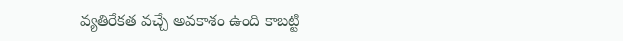వ్యతిరేకత వచ్చే అవకాశం ఉంది కాబట్టి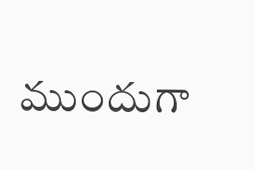ముందుగా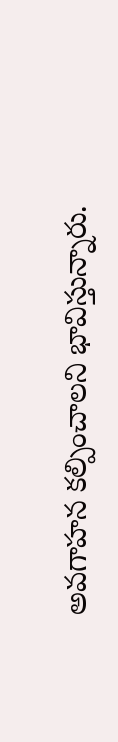అవగాహన కల్పించాలని భావిస్తున్నారు.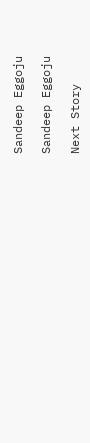Sandeep Eggoju

Sandeep Eggoju

Next Story